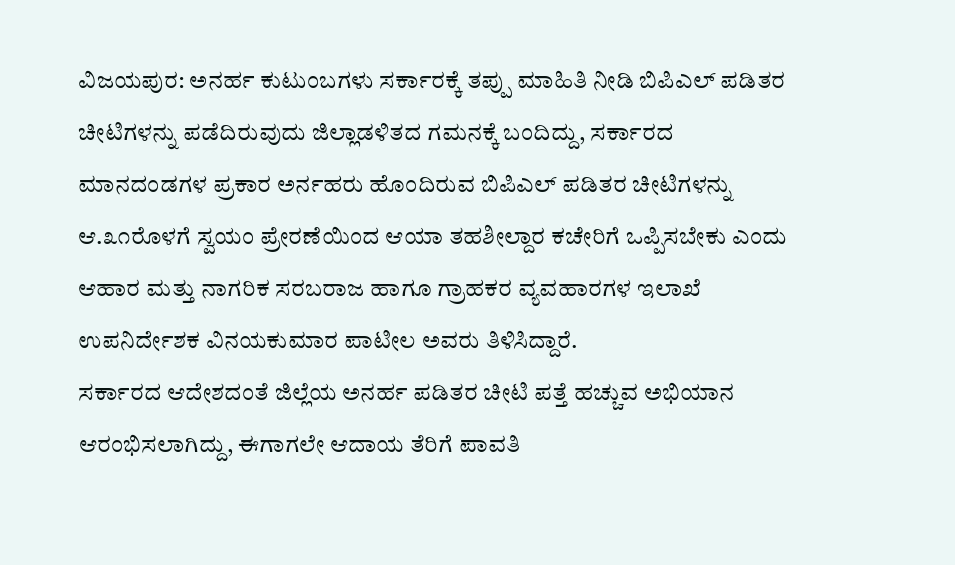ವಿಜಯಪುರ: ಅನರ್ಹ ಕುಟುಂಬಗಳು ಸರ್ಕಾರಕ್ಕೆ ತಪ್ಪು ಮಾಹಿತಿ ನೀಡಿ ಬಿಪಿಎಲ್ ಪಡಿತರ ಚೀಟಿಗಳನ್ನು ಪಡೆದಿರುವುದು ಜಿಲ್ಲಾಡಳಿತದ ಗಮನಕ್ಕೆ ಬಂದಿದ್ದು, ಸರ್ಕಾರದ ಮಾನದಂಡಗಳ ಪ್ರಕಾರ ಅರ್ನಹರು ಹೊಂದಿರುವ ಬಿಪಿಎಲ್ ಪಡಿತರ ಚೀಟಿಗಳನ್ನು ಆ.೩೧ರೊಳಗೆ ಸ್ವಯಂ ಪ್ರೇರಣೆಯಿಂದ ಆಯಾ ತಹಶೀಲ್ದಾರ ಕಚೇರಿಗೆ ಒಪ್ಪಿಸಬೇಕು ಎಂದು ಆಹಾರ ಮತ್ತು ನಾಗರಿಕ ಸರಬರಾಜ ಹಾಗೂ ಗ್ರಾಹಕರ ವ್ಯವಹಾರಗಳ ಇಲಾಖೆ ಉಪನಿರ್ದೇಶಕ ವಿನಯಕುಮಾರ ಪಾಟೀಲ ಅವರು ತಿಳಿಸಿದ್ದಾರೆ.
ಸರ್ಕಾರದ ಆದೇಶದಂತೆ ಜಿಲ್ಲೆಯ ಅನರ್ಹ ಪಡಿತರ ಚೀಟಿ ಪತ್ತೆ ಹಚ್ಚುವ ಅಭಿಯಾನ ಆರಂಭಿಸಲಾಗಿದ್ದು, ಈಗಾಗಲೇ ಆದಾಯ ತೆರಿಗೆ ಪಾವತಿ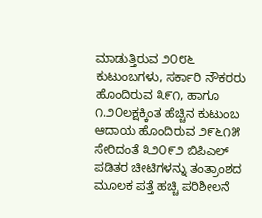ಮಾಡುತ್ತಿರುವ ೨೦೮೬ ಕುಟುಂಬಗಳು, ಸರ್ಕಾರಿ ನೌಕರರು ಹೊಂದಿರುವ ೩೯೧, ಹಾಗೂ ೧.೨೦ಲಕ್ಷಕ್ಕಿಂತ ಹೆಚ್ಚಿನ ಕುಟುಂಬ ಆದಾಯ ಹೊಂದಿರುವ ೨೯೬೧೫ ಸೇರಿದಂತೆ ೩೨೦೯೨ ಬಿಪಿಎಲ್ ಪಡಿತರ ಚೀಟಿಗಳನ್ನು ತಂತ್ರಾಂಶದ ಮೂಲಕ ಪತ್ತೆ ಹಚ್ಚಿ ಪರಿಶೀಲನೆ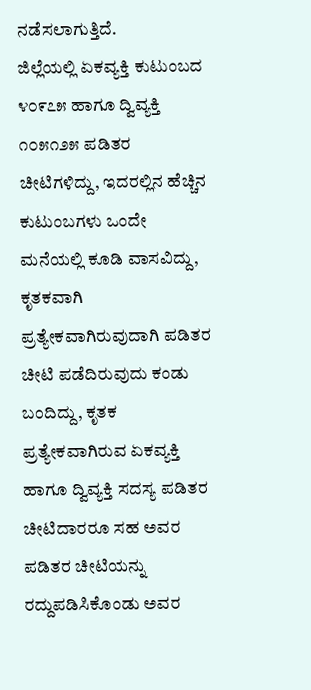ನಡೆಸಲಾಗುತ್ತಿದೆ.
ಜಿಲ್ಲೆಯಲ್ಲಿ ಏಕವ್ಯಕ್ತಿ ಕುಟುಂಬದ ೪೦೯೭೫ ಹಾಗೂ ದ್ವಿವ್ಯಕ್ತಿ ೧೦೫೧೨೫ ಪಡಿತರ ಚೀಟಿಗಳಿದ್ದು, ಇದರಲ್ಲಿನ ಹೆಚ್ಚಿನ ಕುಟುಂಬಗಳು ಒಂದೇ ಮನೆಯಲ್ಲಿ ಕೂಡಿ ವಾಸವಿದ್ದು, ಕೃತಕವಾಗಿ ಪ್ರತ್ಯೇಕವಾಗಿರುವುದಾಗಿ ಪಡಿತರ ಚೀಟಿ ಪಡೆದಿರುವುದು ಕಂಡು ಬಂದಿದ್ದು, ಕೃತಕ ಪ್ರತ್ಯೇಕವಾಗಿರುವ ಏಕವ್ಯಕ್ತಿ ಹಾಗೂ ದ್ವಿವ್ಯಕ್ತಿ ಸದಸ್ಯ ಪಡಿತರ ಚೀಟಿದಾರರೂ ಸಹ ಅವರ ಪಡಿತರ ಚೀಟಿಯನ್ನು ರದ್ದುಪಡಿಸಿಕೊಂಡು ಅವರ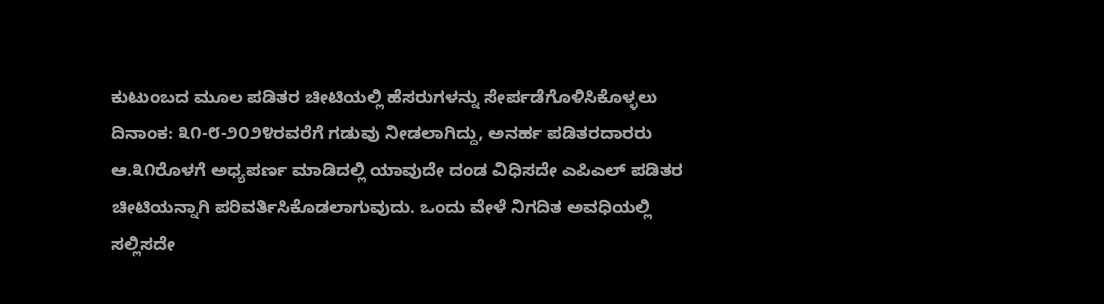ಕುಟುಂಬದ ಮೂಲ ಪಡಿತರ ಚೀಟಿಯಲ್ಲಿ ಹೆಸರುಗಳನ್ನು ಸೇರ್ಪಡೆಗೊಳಿಸಿಕೊಳ್ಳಲು ದಿನಾಂಕ: ೩೧-೮-೨೦೨೪ರವರೆಗೆ ಗಡುವು ನೀಡಲಾಗಿದ್ದು, ಅನರ್ಹ ಪಡಿತರದಾರರು ಆ.೩೧ರೊಳಗೆ ಅಧ್ಯಪರ್ಣ ಮಾಡಿದಲ್ಲಿ ಯಾವುದೇ ದಂಡ ವಿಧಿಸದೇ ಎಪಿಎಲ್ ಪಡಿತರ ಚೀಟಿಯನ್ನಾಗಿ ಪರಿವರ್ತಿಸಿಕೊಡಲಾಗುವುದು. ಒಂದು ವೇಳೆ ನಿಗದಿತ ಅವಧಿಯಲ್ಲಿ ಸಲ್ಲಿಸದೇ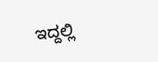ಇದ್ದಲ್ಲಿ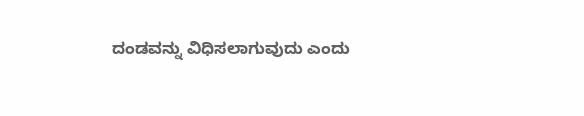ದಂಡವನ್ನು ವಿಧಿಸಲಾಗುವುದು ಎಂದು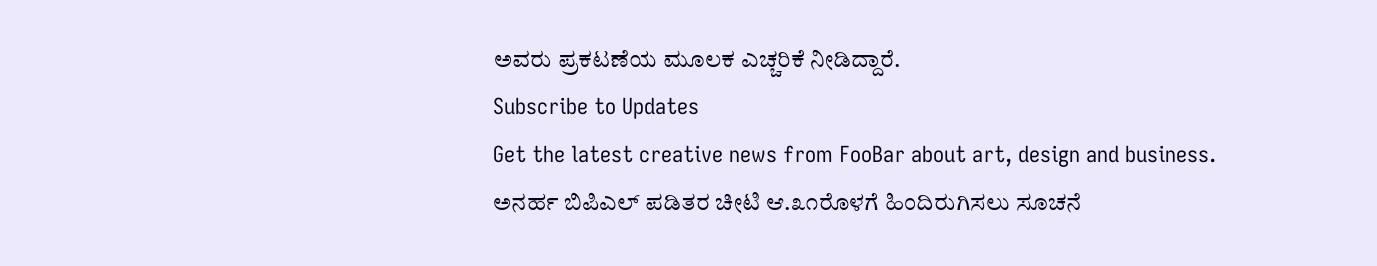ಅವರು ಪ್ರಕಟಣೆಯ ಮೂಲಕ ಎಚ್ಚರಿಕೆ ನೀಡಿದ್ದಾರೆ.
Subscribe to Updates
Get the latest creative news from FooBar about art, design and business.
ಅನರ್ಹ ಬಿಪಿಎಲ್ ಪಡಿತರ ಚೀಟಿ ಆ.೩೧ರೊಳಗೆ ಹಿಂದಿರುಗಿಸಲು ಸೂಚನೆ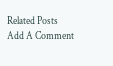Related Posts
Add A Comment